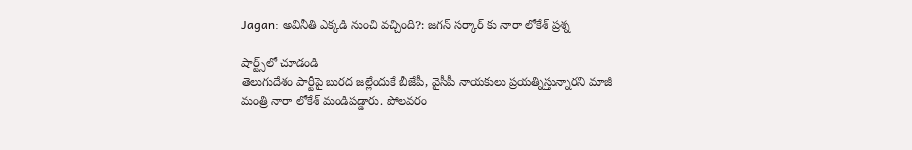Jagan: అవినీతి ఎక్కడి నుంచి వచ్చింది?: జగన్ సర్కార్ కు నారా లోకేశ్ ప్రశ్న

షార్ట్స్‌లో చూడండి
తెలుగుదేశం పార్టీపై బురద జల్లేందుకే బీజేపీ, వైసీపీ నాయకులు ప్రయత్నిస్తున్నారని మాజీ మంత్రి నారా లోకేశ్ మండిపడ్డారు. పోలవరం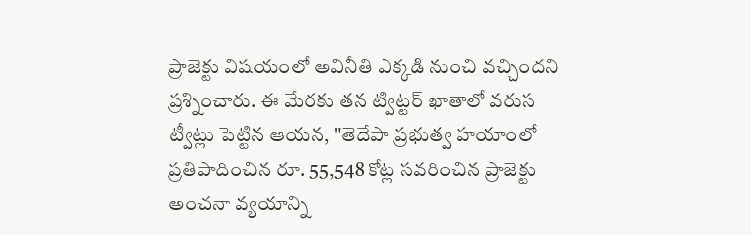ప్రాజెక్టు విషయంలో అవినీతి ఎక్కడి నుంచి వచ్చిందని ప్రశ్నించారు. ఈ మేరకు తన ట్విట్టర్ ఖాతాలో వరుస ట్వీట్లు పెట్టిన ఆయన, "తెదేపా ప్రభుత్వ హయాంలో ప్రతిపాదించిన రూ. 55,548 కోట్ల సవరించిన ప్రాజెక్టు అంచనా వ్యయాన్ని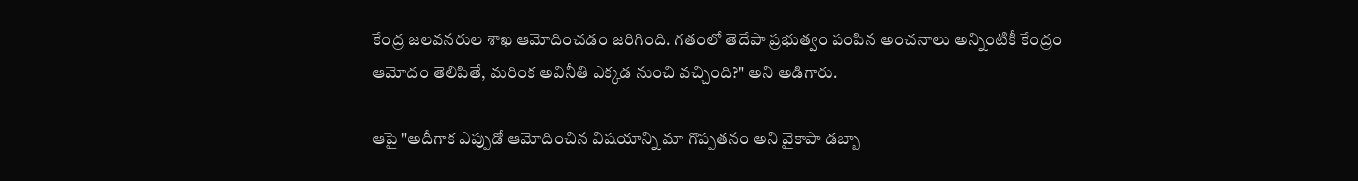కేంద్ర జలవనరుల శాఖ ఆమోదించడం జరిగింది. గతంలో తెదేపా ప్రభుత్వం పంపిన అంచనాలు అన్నింటికీ కేంద్రం ఆమోదం తెలిపితే, మరింక అవినీతి ఎక్కడ నుంచి వచ్చింది?" అని అడిగారు.

ఆపై "అదీగాక ఎప్పుడో ఆమోదించిన విషయాన్ని మా గొప్పతనం అని వైకాపా డబ్బా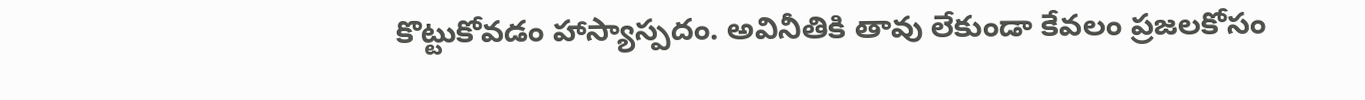కొట్టుకోవడం హాస్యాస్పదం. అవినీతికి తావు లేకుండా కేవలం ప్రజలకోసం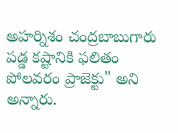అహర్నిశం చంద్రబాబుగారు పడ్డ కష్టానికి ఫలితం పోలవరం ప్రాజెక్టు" అని అన్నారు.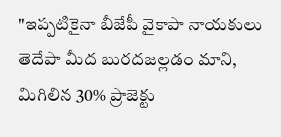"ఇప్పటికైనా బీజేపీ వైకాపా నాయకులు తెదేపా మీద బురదజల్లడం మాని, మిగిలిన 30% ప్రాజెక్టు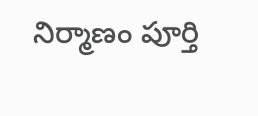నిర్మాణం పూర్తి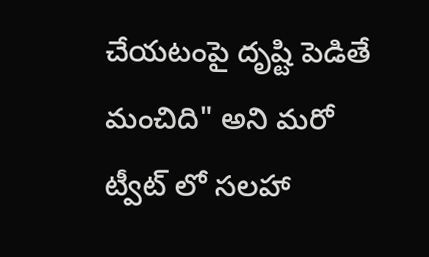చేయటంపై దృష్టి పెడితే మంచిది" అని మరో ట్వీట్ లో సలహా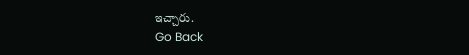ఇచ్చారు.
Go Back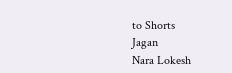to Shorts
Jagan
Nara Lokesh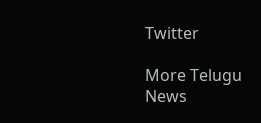Twitter

More Telugu News